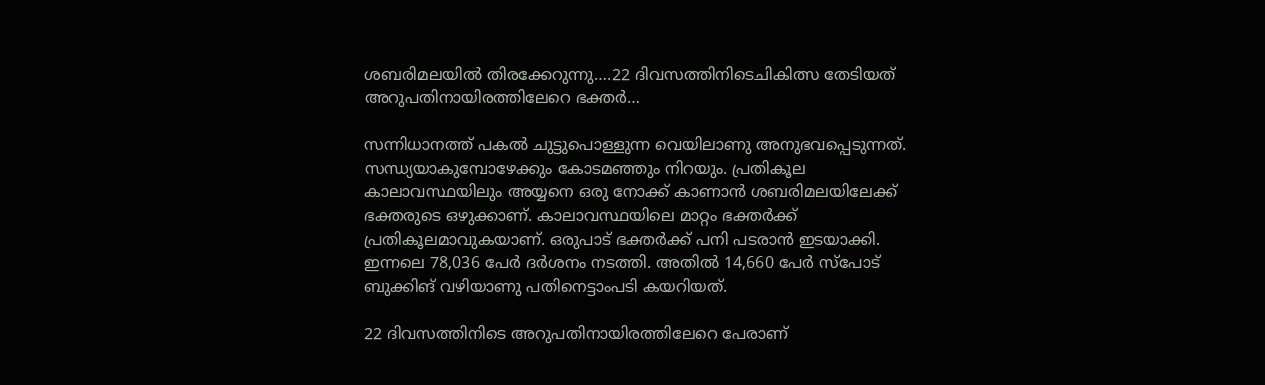ശബരിമലയിൽ തിരക്കേറുന്നു….22 ദിവസത്തിനിടെചികിത്സ തേടിയത് അറുപതിനായിരത്തിലേറെ ഭക്തർ…

സന്നിധാനത്ത് പകൽ ചുട്ടുപൊള്ളുന്ന വെയിലാണു അനുഭവപ്പെടുന്നത്. സന്ധ്യയാകുമ്പോഴേക്കും കോടമഞ്ഞും നിറയും. പ്രതികൂല കാലാവസ്ഥയിലും അയ്യനെ ഒരു നോക്ക് കാണാന്‍ ശബരിമലയിലേക്ക് ഭക്തരുടെ ഒഴുക്കാണ്. കാലാവസ്ഥയിലെ മാറ്റം ഭക്തര്‍ക്ക് പ്രതികൂലമാവുകയാണ്. ഒരുപാട് ഭക്തർക്ക് പനി പടരാൻ ഇടയാക്കി. ഇന്നലെ 78,036 പേർ ദർശനം നടത്തി. അതിൽ 14,660 പേർ സ്പോട് ബുക്കിങ് വഴിയാണു പതിനെട്ടാംപടി കയറിയത്.

22 ദിവസത്തിനിടെ അറുപതിനായിരത്തിലേറെ പേരാണ്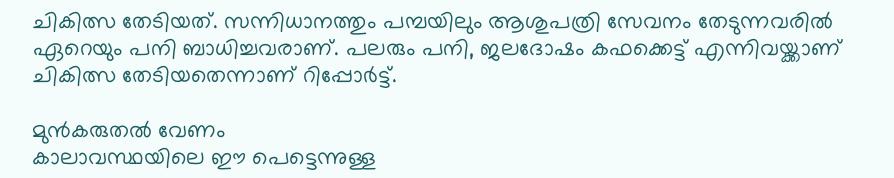ചികിത്സ തേടിയത്. സന്നിധാനത്തും പമ്പയിലും ആശുപത്രി സേവനം തേടുന്നവരില്‍ ഏറെയും പനി ബാധിച്ചവരാണ്. പലരും പനി, ജലദോഷം കഫക്കെട്ട് എന്നിവയ്ക്കാണ് ചികിത്സ തേടിയതെന്നാണ് റിപ്പോര്‍ട്ട്.

മുന്‍കരുതല്‍ വേണം
കാലാവസ്ഥയിലെ ഈ പെട്ടെന്നുള്ള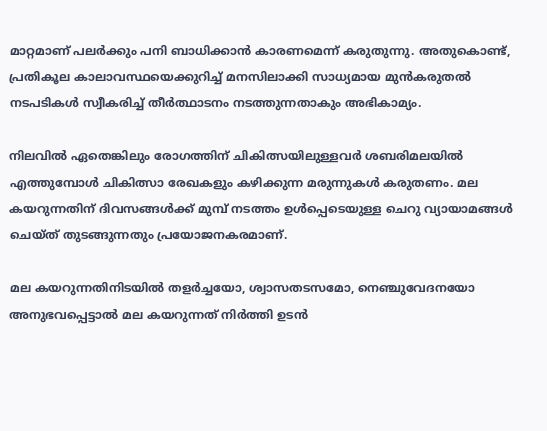മാറ്റമാണ് പലര്‍ക്കും പനി ബാധിക്കാന്‍ കാരണമെന്ന് കരുതുന്നു. അതുകൊണ്ട്, പ്രതികൂല കാലാവസ്ഥയെക്കുറിച്ച് മനസിലാക്കി സാധ്യമായ മുന്‍കരുതല്‍ നടപടികള്‍ സ്വീകരിച്ച് തീര്‍ത്ഥാടനം നടത്തുന്നതാകും അഭികാമ്യം.

നിലവില്‍ ഏതെങ്കിലും രോഗത്തിന് ചികിത്സയിലുള്ളവര്‍ ശബരിമലയില്‍ എത്തുമ്പോള്‍ ചികിത്സാ രേഖകളും കഴിക്കുന്ന മരുന്നുകള്‍ കരുതണം. മല കയറുന്നതിന് ദിവസങ്ങള്‍ക്ക് മുമ്പ് നടത്തം ഉള്‍പ്പെടെയുള്ള ചെറു വ്യായാമങ്ങള്‍ ചെയ്ത് തുടങ്ങുന്നതും പ്രയോജനകരമാണ്.

മല കയറുന്നതിനിടയില്‍ തളര്‍ച്ചയോ, ശ്വാസതടസമോ, നെഞ്ചുവേദനയോ അനുഭവപ്പെട്ടാല്‍ മല കയറുന്നത് നിര്‍ത്തി ഉടന്‍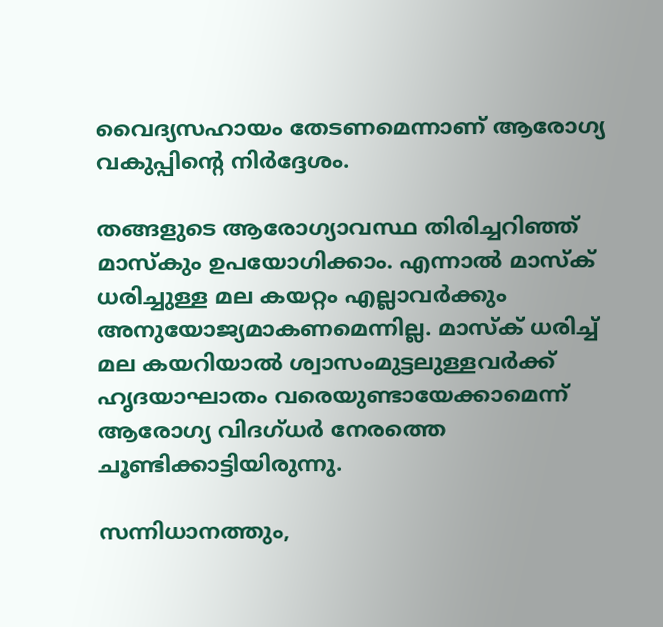വൈദ്യസഹായം തേടണമെന്നാണ് ആരോഗ്യ വകുപ്പിന്റെ നിര്‍ദ്ദേശം.

തങ്ങളുടെ ആരോഗ്യാവസ്ഥ തിരിച്ചറിഞ്ഞ്‌ മാസ്‌കും ഉപയോഗിക്കാം. എന്നാല്‍ മാസ്‌ക് ധരിച്ചുള്ള മല കയറ്റം എല്ലാവര്‍ക്കും അനുയോജ്യമാകണമെന്നില്ല. മാസ്ക് ധരിച്ച് മല കയറിയാൽ ശ്വാസംമുട്ടലുള്ളവർക്ക് ഹൃദയാഘാതം വരെയുണ്ടായേക്കാമെന്ന് ആരോഗ്യ വിദഗ്ധര്‍ നേരത്തെ ചൂണ്ടിക്കാട്ടിയിരുന്നു.

സന്നിധാനത്തും,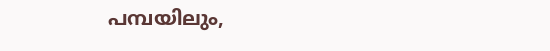പമ്പയിലും,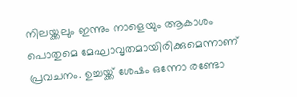നിലയ്ക്കലും ഇന്നും നാളെയും ആകാശം പൊതുമെ മേഘാവൃതമായിരിക്കുമെന്നാണ് പ്രവചനം. ഉച്ചയ്ക്ക് ശേഷം ഒന്നോ രണ്ടോ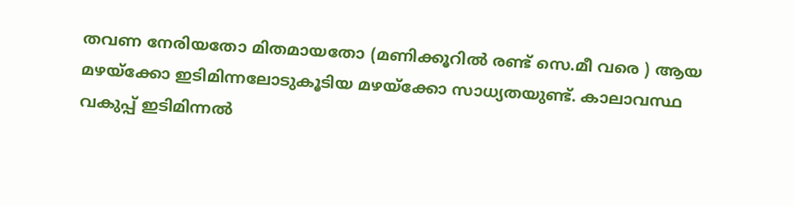തവണ നേരിയതോ മിതമായതോ (മണിക്കൂറില്‍ രണ്ട് സെ.മീ വരെ ) ആയ മഴയ്‌ക്കോ ഇടിമിന്നലോടുകൂടിയ മഴയ്‌ക്കോ സാധ്യതയുണ്ട്. കാലാവസ്ഥ വകുപ്പ്‌ ഇടിമിന്നല്‍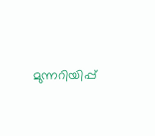മുന്നറിയിപ്പ്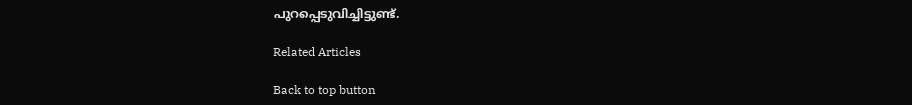പുറപ്പെടുവിച്ചിട്ടുണ്ട്.

Related Articles

Back to top button